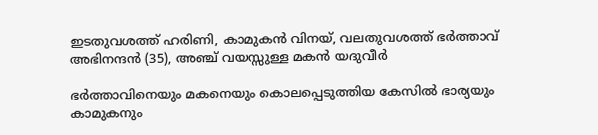ഇടതുവശത്ത് ഹരിണി, കാമുകൻ വിനയ്, വലതുവശത്ത് ഭർത്താവ് അഭിനന്ദൻ (35), അഞ്ച് വയസ്സുള്ള മകൻ യദുവീർ

ഭര്‍ത്താവിനെയും മകനെയും കൊലപ്പെടുത്തിയ കേസില്‍ ഭാര്യയും കാമുകനും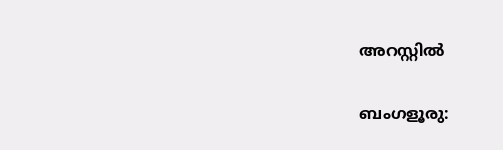അറസ്റ്റില്‍

ബംഗളൂരു: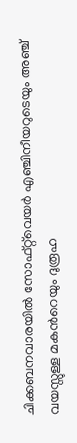ചിക്കബനവാരയിൽ സോഫ്റ്റ്‌വെയർ എഞ്ചിനീയറുടെയും അഞ്ച് വയസ്സുള്ള മകന്‍റെയും ദുരൂഹ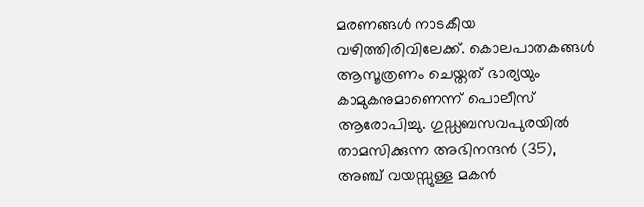മരണങ്ങൾ നാടകീയ വഴിത്തിരിവിലേക്ക്. കൊലപാതകങ്ങൾ ആസൂത്രണം ചെയ്തത് ഭാര്യയും കാമുകനുമാണെന്ന് പൊലീസ് ആരോപിച്ചു. ഗുഡ്ഡബസവപുരയിൽ താമസിക്കുന്ന അഭിനന്ദൻ (35), അഞ്ച് വയസ്സുള്ള മകൻ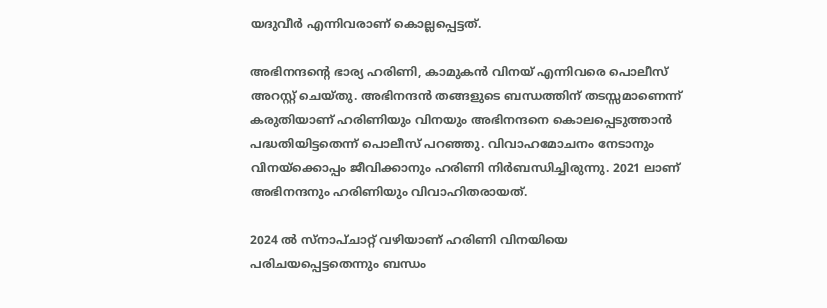യദുവീർ എന്നിവരാണ് കൊല്ലപ്പെട്ടത്.

അഭിനന്ദന്‍റെ ഭാര്യ ഹരിണി, കാമുകൻ വിനയ് എന്നിവരെ പൊലീസ് അറസ്റ്റ് ചെയ്തു. അഭിനന്ദൻ തങ്ങളുടെ ബന്ധത്തിന് തടസ്സമാണെന്ന് കരുതിയാണ് ഹരിണിയും വിനയും അഭിനന്ദനെ കൊലപ്പെടുത്താൻ പദ്ധതിയിട്ടതെന്ന് പൊലീസ് പറഞ്ഞു. വിവാഹമോചനം നേടാനും വിനയ്‌ക്കൊപ്പം ജീവിക്കാനും ഹരിണി നിർബന്ധിച്ചിരുന്നു. 2021 ലാണ് അഭിനന്ദനും ഹരിണിയും വിവാഹിതരായത്.

2024 ൽ സ്നാപ്ചാറ്റ് വഴിയാണ് ഹരിണി വിനയിയെ പരിചയപ്പെട്ടതെന്നും ബന്ധം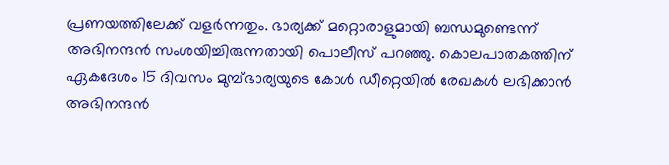പ്രണയത്തിലേക്ക് വളർന്നതും. ഭാര്യക്ക് മറ്റൊരാളുമായി ബന്ധമുണ്ടെന്ന് അഭിനന്ദൻ സംശയിച്ചിരുന്നതായി പൊലീസ് പറഞ്ഞു. കൊലപാതകത്തിന് ഏകദേശം 15 ദിവസം മുമ്പ്ഭാര്യയുടെ കോൾ ഡീറ്റെയിൽ രേഖകൾ ലഭിക്കാൻ അഭിനന്ദൻ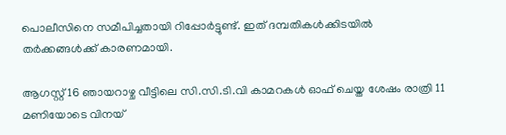പൊലീസിനെ സമീപിച്ചതായി റിപ്പോർട്ടുണ്ട്. ഇത് ദമ്പതികൾക്കിടയിൽ തർക്കങ്ങൾക്ക് കാരണമായി.

ആഗസ്റ്റ് 16 ഞായറാഴ്ച വീട്ടിലെ സി.സി.ടി.വി കാമറകൾ ഓഫ് ചെയ്ത ശേഷം രാത്രി 11 മണിയോടെ വിനയ്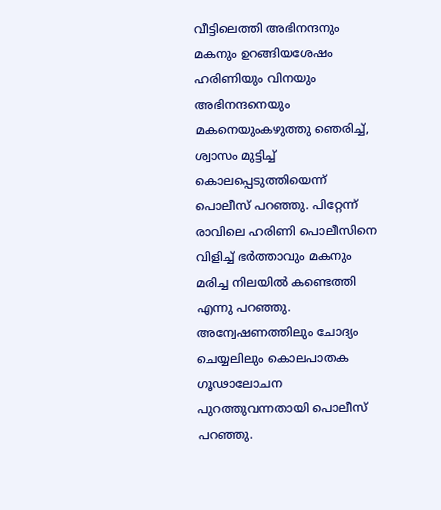വീട്ടിലെത്തി അഭിനന്ദനും മകനും ഉറങ്ങിയശേഷം ഹരിണിയും വിനയും അഭിനന്ദനെയും മകനെയുംകഴുത്തു ഞെരിച്ച്, ശ്വാസം മുട്ടിച്ച് കൊലപ്പെടുത്തിയെന്ന് പൊലീസ് പറഞ്ഞു. പിറ്റേന്ന് രാവിലെ ഹരിണി പൊലീസിനെ വിളിച്ച് ഭർത്താവും മകനും മരിച്ച നിലയില്‍ കണ്ടെത്തി എന്നു പറഞ്ഞു. അന്വേഷണത്തിലും ചോദ്യം ചെയ്യലിലും കൊലപാതക ഗൂഢാലോചന പുറത്തുവന്നതായി പൊലീസ് പറഞ്ഞു.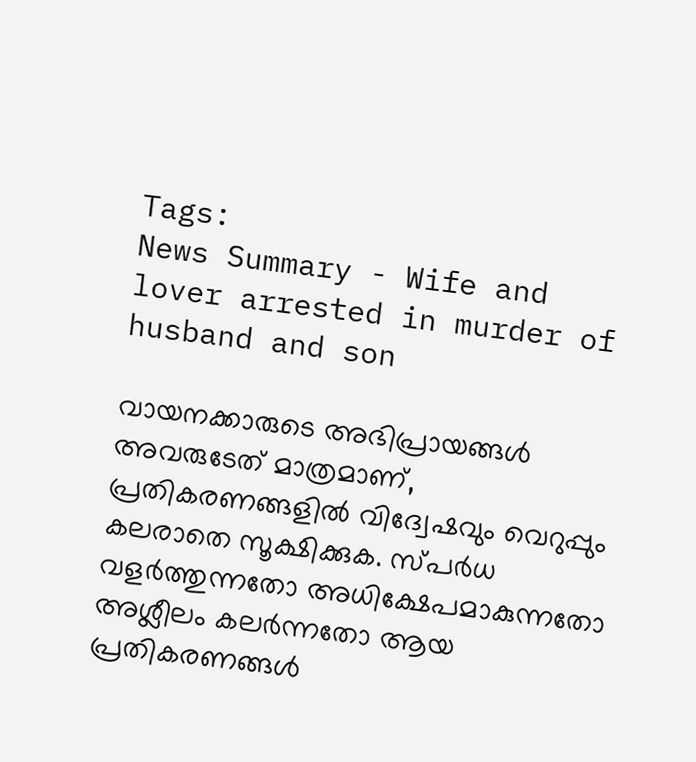Tags:
News Summary - Wife and lover arrested in murder of husband and son

വായനക്കാരുടെ അഭിപ്രായങ്ങള്‍ അവരുടേത് മാത്രമാണ്, പ്രതികരണങ്ങളിൽ വിദ്വേഷവും വെറുപ്പും കലരാതെ സൂക്ഷിക്കുക. സ്പർധ വളർത്തുന്നതോ അധിക്ഷേപമാകുന്നതോ അശ്ലീലം കലർന്നതോ ആയ പ്രതികരണങ്ങൾ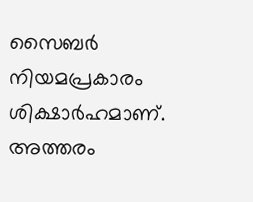സൈബർ നിയമപ്രകാരം ശിക്ഷാർഹമാണ്. അത്തരം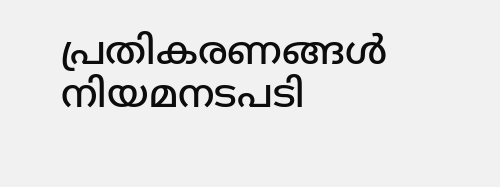പ്രതികരണങ്ങൾ നിയമനടപടി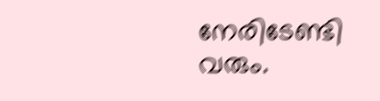നേരിടേണ്ടി വരും.